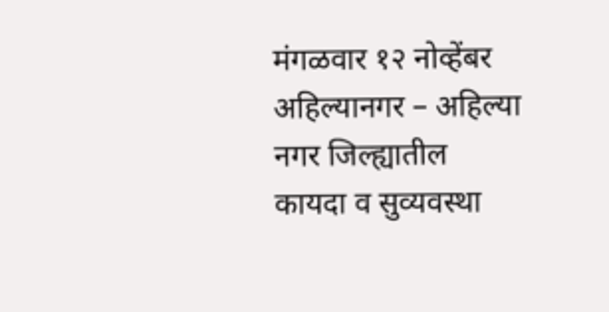मंगळवार १२ नोव्हेंबर
अहिल्यानगर – अहिल्या नगर जिल्ह्यातील कायदा व सुव्यवस्था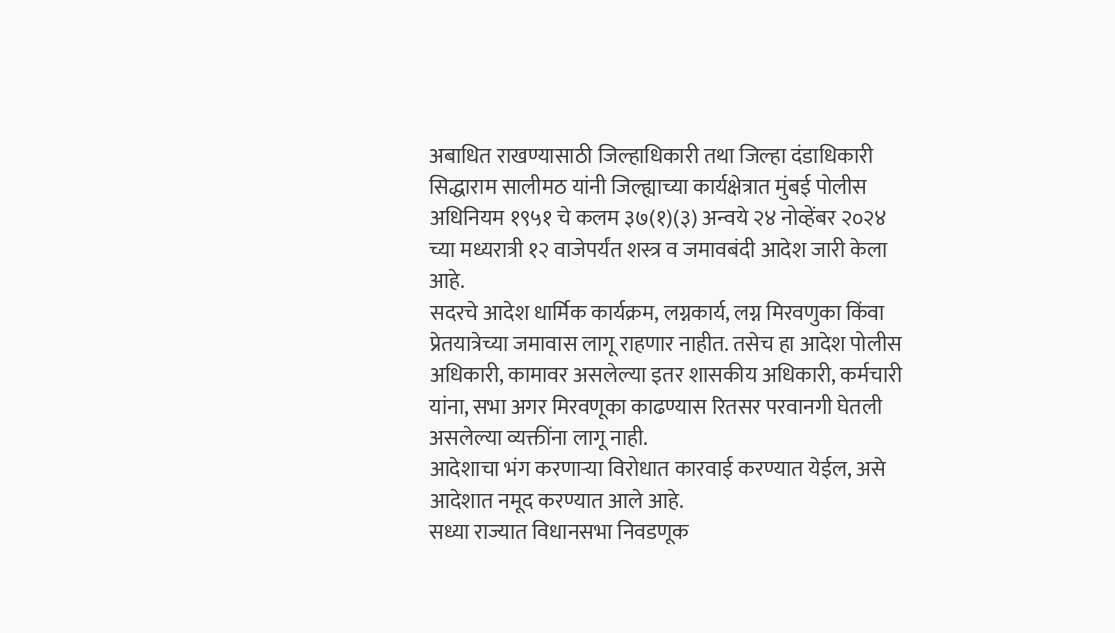अबाधित राखण्यासाठी जिल्हाधिकारी तथा जिल्हा दंडाधिकारी सिद्धाराम सालीमठ यांनी जिल्ह्याच्या कार्यक्षेत्रात मुंबई पोलीस अधिनियम १९५१ चे कलम ३७(१)(३) अन्वये २४ नोव्हेंबर २०२४ च्या मध्यरात्री १२ वाजेपर्यंत शस्त्र व जमावबंदी आदेश जारी केला आहे.
सदरचे आदेश धार्मिक कार्यक्रम, लग्नकार्य, लग्न मिरवणुका किंवा प्रेतयात्रेच्या जमावास लागू राहणार नाहीत. तसेच हा आदेश पोलीस अधिकारी, कामावर असलेल्या इतर शासकीय अधिकारी, कर्मचारी यांना, सभा अगर मिरवणूका काढण्यास रितसर परवानगी घेतली असलेल्या व्यक्तींना लागू नाही.
आदेशाचा भंग करणाऱ्या विरोधात कारवाई करण्यात येईल, असे आदेशात नमूद करण्यात आले आहे.
सध्या राज्यात विधानसभा निवडणूक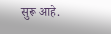सुरू आहे.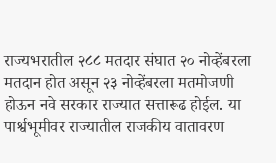राज्यभरातील २८८ मतदार संघात २० नोव्हेंबरला मतदान होत असून २३ नोव्हेंबरला मतमोजणी होऊन नवे सरकार राज्यात सत्तारूढ होईल. या पार्श्वभूमीवर राज्यातील राजकीय वातावरण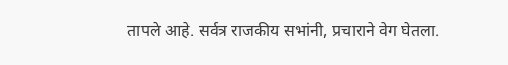तापले आहे. सर्वत्र राजकीय सभांनी, प्रचाराने वेग घेतला.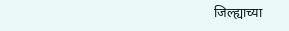जिल्ह्याच्या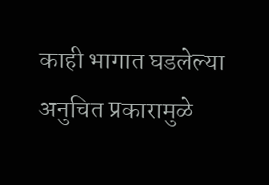काही भागात घडलेल्या अनुचित प्रकारामुळे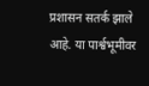प्रशासन सतर्क झाले आहे. या पार्श्वभूमीवर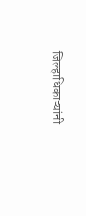जिल्हाधिकाऱ्यांनी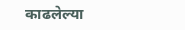काढलेल्या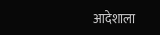आदेशाला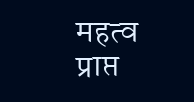महत्व प्राप्त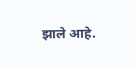झाले आहे.